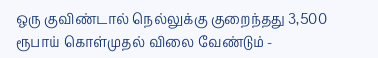ஒரு குவிண்டால் நெல்லுக்கு குறைந்தது 3,500 ரூபாய் கொள்முதல் விலை வேண்டும் -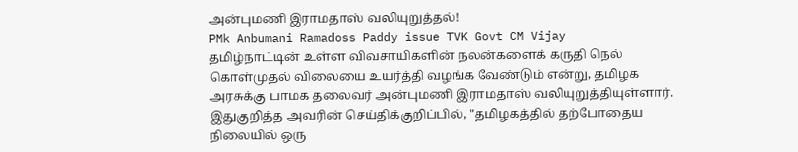அன்புமணி இராமதாஸ் வலியுறுத்தல்!
PMk Anbumani Ramadoss Paddy issue TVK Govt CM Vijay
தமிழ்நாட்டின் உள்ள விவசாயிகளின் நலன்களைக் கருதி நெல் கொள்முதல் விலையை உயர்த்தி வழங்க வேண்டும் என்று, தமிழக அரசுக்கு பாமக தலைவர் அன்புமணி இராமதாஸ் வலியுறுத்தியுள்ளார்.
இதுகுறித்த அவரின் செய்திக்குறிப்பில், "தமிழகத்தில் தற்போதைய நிலையில் ஒரு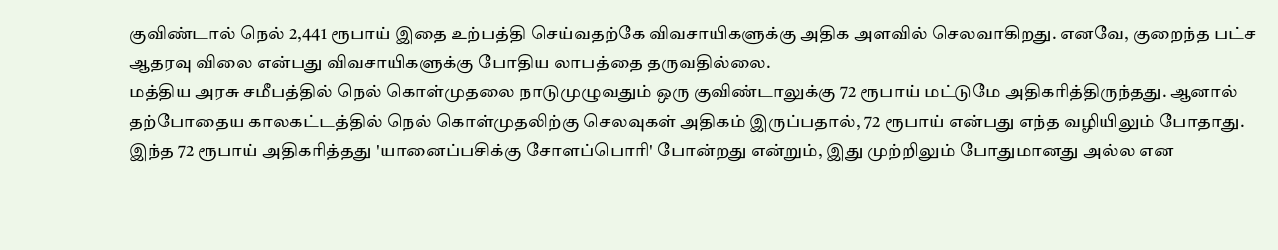குவிண்டால் நெல் 2,441 ரூபாய் இதை உற்பத்தி செய்வதற்கே விவசாயிகளுக்கு அதிக அளவில் செலவாகிறது. எனவே, குறைந்த பட்ச ஆதரவு விலை என்பது விவசாயிகளுக்கு போதிய லாபத்தை தருவதில்லை.
மத்திய அரசு சமீபத்தில் நெல் கொள்முதலை நாடுமுழுவதும் ஒரு குவிண்டாலுக்கு 72 ரூபாய் மட்டுமே அதிகரித்திருந்தது. ஆனால் தற்போதைய காலகட்டத்தில் நெல் கொள்முதலிற்கு செலவுகள் அதிகம் இருப்பதால், 72 ரூபாய் என்பது எந்த வழியிலும் போதாது.
இந்த 72 ரூபாய் அதிகரித்தது 'யானைப்பசிக்கு சோளப்பொரி' போன்றது என்றும், இது முற்றிலும் போதுமானது அல்ல என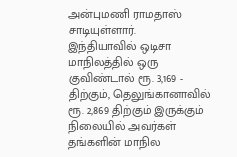அன்புமணி ராமதாஸ் சாடியுள்ளார்.
இந்தியாவில் ஒடிசா மாநிலத்தில் ஒரு குவிண்டால் ரூ. 3,169 - திற்கும், தெலுங்கானாவில் ரூ. 2,869 திற்கும் இருக்கும் நிலையில் அவர்கள் தங்களின் மாநில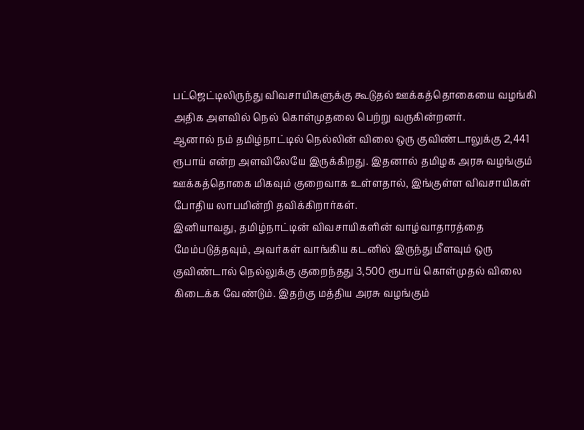பட்ஜெட்டிலிருந்து விவசாயிகளுக்கு கூடுதல் ஊக்கத்தொகையை வழங்கி அதிக அளவில் நெல் கொள்முதலை பெற்று வருகின்றனர்.
ஆனால் நம் தமிழ்நாட்டில் நெல்லின் விலை ஒரு குவிண்டாலுக்கு 2,441 ரூபாய் என்ற அளவிலேயே இருக்கிறது. இதனால் தமிழக அரசு வழங்கும் ஊக்கத்தொகை மிகவும் குறைவாக உள்ளதால், இங்குள்ள விவசாயிகள் போதிய லாபமின்றி தவிக்கிறார்கள்.
இனியாவது, தமிழ்நாட்டின் விவசாயிகளின் வாழ்வாதாரத்தை மேம்படுத்தவும், அவர்கள் வாங்கிய கடனில் இருந்து மீளவும் ஒரு குவிண்டால் நெல்லுக்கு குறைந்தது 3,500 ரூபாய் கொள்முதல் விலை கிடைக்க வேண்டும். இதற்கு மத்திய அரசு வழங்கும்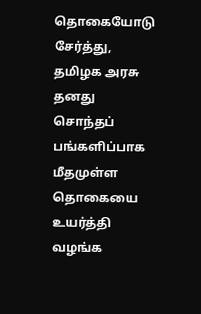தொகையோடு சேர்த்து, தமிழக அரசு தனது சொந்தப் பங்களிப்பாக மீதமுள்ள தொகையை உயர்த்தி வழங்க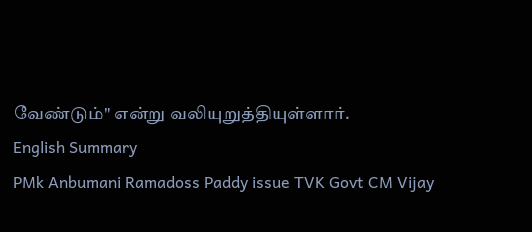வேண்டும்" என்று வலியுறுத்தியுள்ளார்.
English Summary
PMk Anbumani Ramadoss Paddy issue TVK Govt CM Vijay